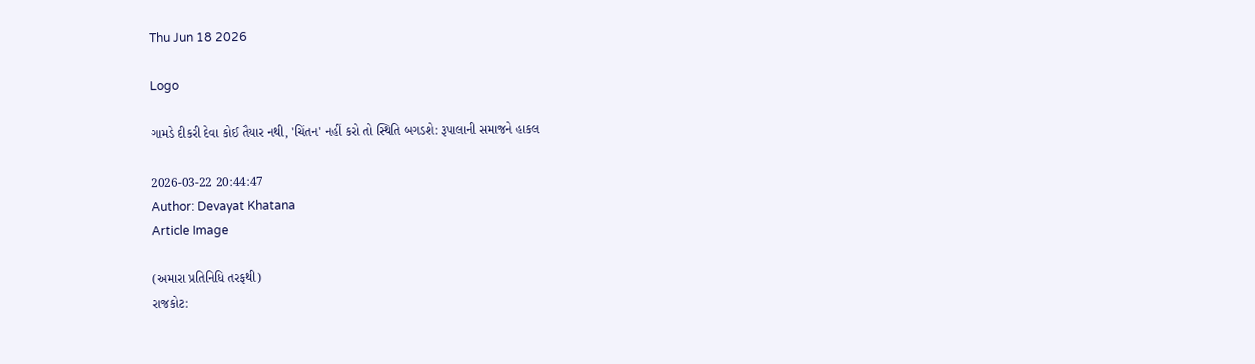Thu Jun 18 2026

Logo

ગામડે દીકરી દેવા કોઈ તૈયાર નથી, 'ચિંતન' નહીં કરો તો સ્થિતિ બગડશે: રૂપાલાની સમાજને હાકલ

2026-03-22 20:44:47
Author: Devayat Khatana
Article Image

(અમારા પ્રતિનિધિ તરફથી)
રાજકોટ: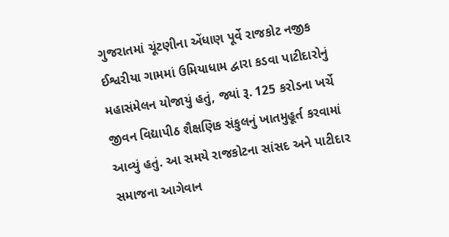ગુજરાતમાં ચૂંટણીના એંધાણ પૂર્વે રાજકોટ નજીક ઈશ્વરીયા ગામમાં ઉમિયાધામ દ્વારા કડવા પાટીદારોનું મહાસંમેલન યોજાયું હતું, જ્યાં રૂ. 125 કરોડના ખર્ચે જીવન વિદ્યાપીઠ શૈક્ષણિક સંકુલનું ખાતમુહૂર્ત કરવામાં આવ્યું હતું. આ સમયે રાજકોટના સાંસદ અને પાટીદાર સમાજના આગેવાન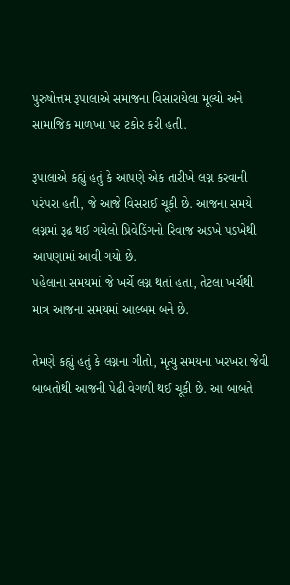પુરુષોત્તમ રૂપાલાએ સમાજના વિસારાયેલા મૂલ્યો અને સામાજિક માળખા પર ટકોર કરી હતી.

રૂપાલાએ કહ્યું હતું કે આપણે એક તારીખે લગ્ન કરવાની પરંપરા હતી, જે આજે વિસરાઈ ચૂકી છે. આજના સમયે લગ્નમાં રૂઢ થઈ ગયેલો પ્રિવેડિંગનો રિવાજ અડખે પડખેથી આપણામાં આવી ગયો છે.
પહેલાના સમયમાં જે ખર્ચે લગ્ન થતાં હતા, તેટલા ખર્ચથી માત્ર આજના સમયમાં આલ્બમ બને છે.

તેમણે કહ્યું હતું કે લગ્નના ગીતો, મૃત્યુ સમયના ખરખરા જેવી બાબતોથી આજની પેઢી વેગળી થઈ ચૂકી છે. આ બાબતે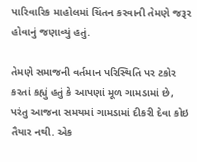પારિવારિક માહોલમાં ચિંતન કરવાની તેમણે જરૂર હોવાનું જણાવ્યું હતું.

તેમણે સમાજની વર્તમાન પરિસ્થિતિ પર ટકોર કરતાં કહ્યું હતું કે આપણાં મૂળ ગામડામાં છે, પરંતુ આજના સમયમાં ગામડામાં દીકરી દેવા કોઇ તૈયાર નથી. એક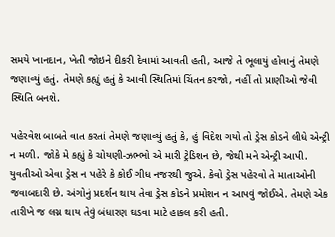સમયે ખાનદાન, ખેતી જોઇને દીકરી દેવામાં આવતી હતી, આજે તે ભૂલાયું હોવાનું તેમણે જણાવ્યું હતું. તેમણે કહ્યું હતું કે આવી સ્થિતિમાં ચિંતન કરજો, નહીં તો પ્રાણીઓ જેવી સ્થિતિ બનશે.

પહેરવેશ બાબતે વાત કરતાં તેમણે જણાવ્યું હતું કે, હું વિદેશ ગયો તો ડ્રેસ કોડને લીધે એન્ટ્રી ન મળી. જોકે મે કહ્યું કે ચોયણી-ઝભ્ભો એ મારી ટ્રેડિશન છે, જેથી મને એન્ટ્રી આપી. યુવતીઓ એવા ડ્રેસ ન પહેરે કે કોઈ ગીધ નજરથી જુએ. કેવો ડ્રેસ પહેરવો તે માતાઓની જવાબદારી છે. અંગોનું પ્રદર્શન થાય તેવા ડ્રેસ કોડને પ્રમોશન ન આપવું જોઈએ. તેમણે એક તારીખે જ લગ્ન થાય તેવું બંધારણ ઘડવા માટે હાકલ કરી હતી.